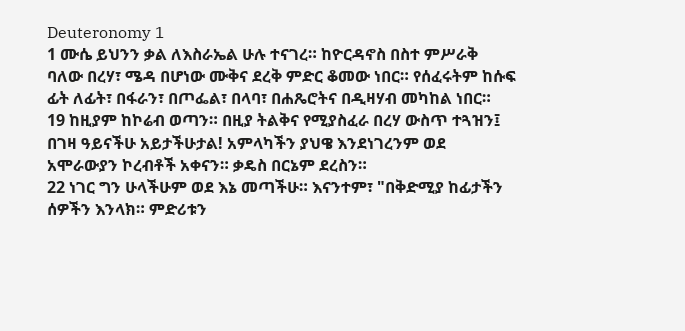Deuteronomy 1
1 ሙሴ ይህንን ቃል ለእስራኤል ሁሉ ተናገረ። ከዮርዳኖስ በስተ ምሥራቅ ባለው በረሃ፣ ሜዳ በሆነው ሙቅና ደረቅ ምድር ቆመው ነበር። የሰፈሩትም ከሱፍ ፊት ለፊት፣ በፋራን፣ በጦፌል፣ በላባ፣ በሐጼሮትና በዲዛሃብ መካከል ነበር።
19 ከዚያም ከኮሬብ ወጣን። በዚያ ትልቅና የሚያስፈራ በረሃ ውስጥ ተጓዝን፤ በገዛ ዓይናችሁ አይታችሁታል! አምላካችን ያህዌ እንደነገረንም ወደ አሞራውያን ኮረብቶች አቀናን። ቃዴስ በርኔም ደረስን።
22 ነገር ግን ሁላችሁም ወደ እኔ መጣችሁ። እናንተም፣ "በቅድሚያ ከፊታችን ሰዎችን እንላክ። ምድሪቱን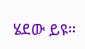ሄደው ይዩ።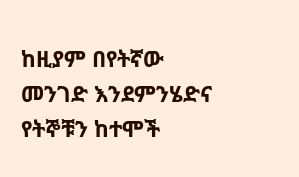ከዚያም በየትኛው መንገድ እንደምንሄድና የትኞቹን ከተሞች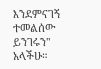እንደምናገኝ ተመልሰው ይንገሩን" አላችሁ።